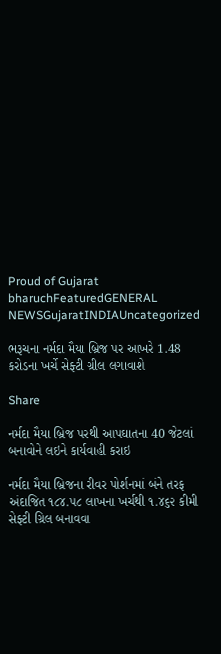Proud of Gujarat
bharuchFeaturedGENERAL NEWSGujaratINDIAUncategorized

ભરૂચના નર્મદા મૈયા બ્રિજ પર આખરે 1.48 કરોડના ખર્ચે સેફ્ટી ગ્રીલ લગાવાશે

Share

નર્મદા મૈયા બ્રિજ પરથી આપઘાતના 40 જેટલાં બનાવોને લઇને કાર્યવાહી કરાઇ

નર્મદા મૈયા બ્રિજના રીવર પોર્શનમાં બંને તરફ અંદાજિત ૧૮૪.૫૮ લાખના ખર્ચથી ૧.૪૬૨ કીમી સેફ્ટી ગ્રિલ બનાવવા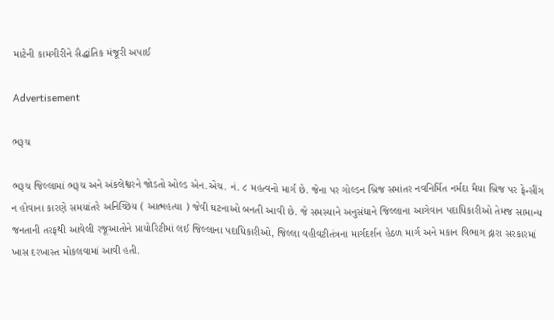માટેની કામગીરીને સૈદ્ધાંતિક મંજૂરી અપાઈ

Advertisement

ભરૂચ

ભરૂચ જિલ્લામાં ભરૂચ અને અંકલેશ્વરને જોડતો ઓલ્ડ એન.એચ. નં. ૮ મહત્વનો માર્ગ છે. જેના પર ગોલ્ડન બ્રિજ સમાંતર નવનિર્મિત નર્મદા મૈયા બ્રિજ પર ફેન્સીંગ ન હોવાના કારણે સમયાંતરે અનિચ્છિય ( આત્મહત્યા ) જેવી ઘટનાઓ બનતી આવી છે. જે સમસ્યાને અનુસંધાને જિલ્લાના આગેવાન પદાધિકારીઓ તેમજ સામાન્ય જનતાની તરફથી આવેલી રજૂઆતોને પ્રાયોરિટીમાં લઈ જિલ્લાના પદાધિકારીઓ, જિલ્લા વહીવટીતંત્રના માર્ગદર્શન હેઠળ માર્ગ અને મકાન વિભાગ દ્નારા સરકારમાં ખાસ દરખાસ્ત મોકલવામાં આવી હતી.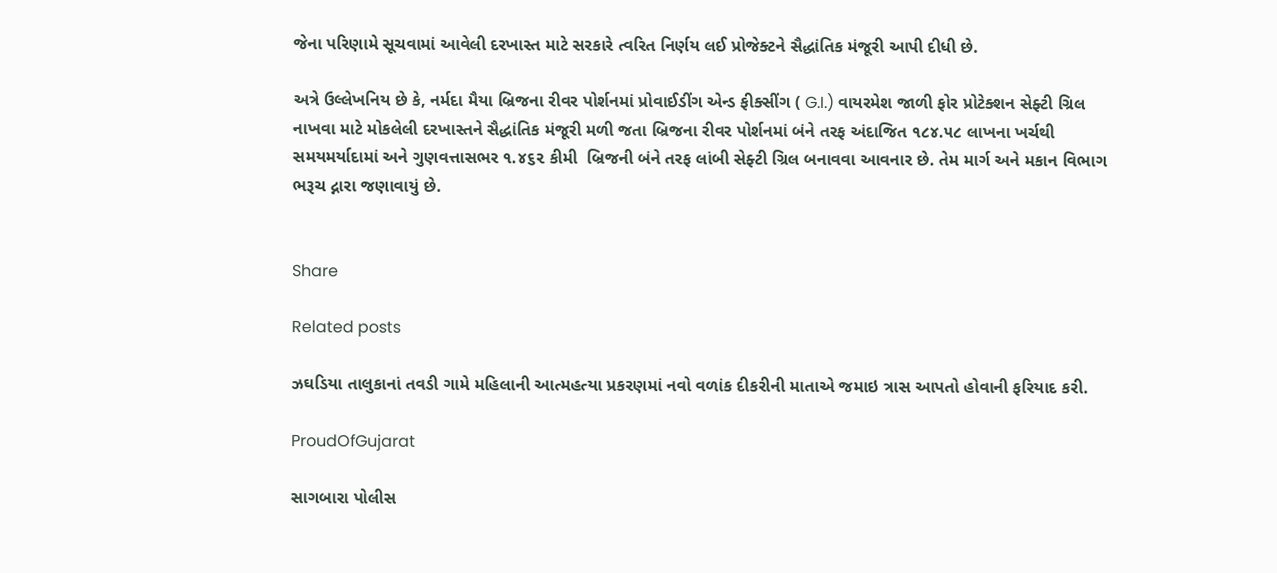જેના પરિણામે સૂચવામાં આવેલી દરખાસ્ત માટે સરકારે ત્વરિત નિર્ણય લઈ પ્રોજેક્ટને સૈદ્ધાંતિક મંજૂરી આપી દીધી છે.

અત્રે ઉલ્લેખનિય છે કે, નર્મદા મૈયા બ્રિજના રીવર પોર્શનમાં પ્રોવાઈડીંગ એન્ડ ફીક્સીંગ ( G.I.) વાયરમેશ જાળી ફોર પ્રોટેક્શન સેફ્ટી ગ્રિલ નાખવા માટે મોકલેલી દરખાસ્તને સૈદ્ધાંતિક મંજૂરી મળી જતા બ્રિજના રીવર પોર્શનમાં બંને તરફ અંદાજિત ૧૮૪.૫૮ લાખના ખર્ચથી સમયમર્યાદામાં અને ગુણવત્તાસભર ૧.૪૬૨ કીમી  બ્રિજની બંને તરફ લાંબી સેફ્ટી ગ્રિલ બનાવવા આવનાર છે. તેમ માર્ગ અને મકાન વિભાગ ભરૂચ દ્નારા જણાવાયું છે.


Share

Related posts

ઝઘડિયા તાલુકાનાં તવડી ગામે મહિલાની આત્મહત્યા પ્રકરણમાં નવો વળાંક દીકરીની માતાએ જમાઇ ત્રાસ આપતો હોવાની ફરિયાદ કરી.

ProudOfGujarat

સાગબારા પોલીસ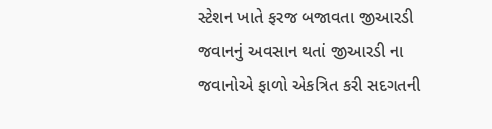સ્ટેશન ખાતે ફરજ બજાવતા જીઆરડી જવાનનું અવસાન થતાં જીઆરડી ના જવાનોએ ફાળો એકત્રિત કરી સદગતની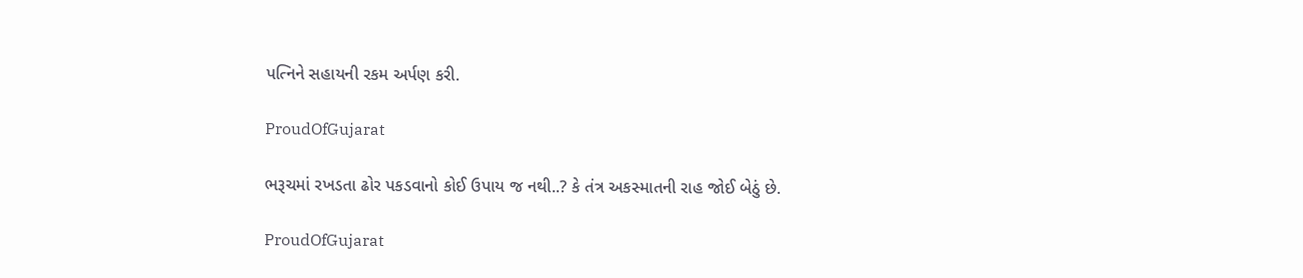પત્નિને સહાયની રકમ અર્પણ કરી.

ProudOfGujarat

ભરૂચમાં રખડતા ઢોર પકડવાનો કોઈ ઉપાય જ નથી..? કે તંત્ર અકસ્માતની રાહ જોઈ બેઠું છે.

ProudOfGujarat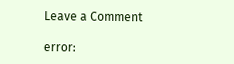Leave a Comment

error: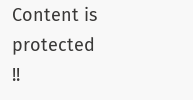Content is protected !!